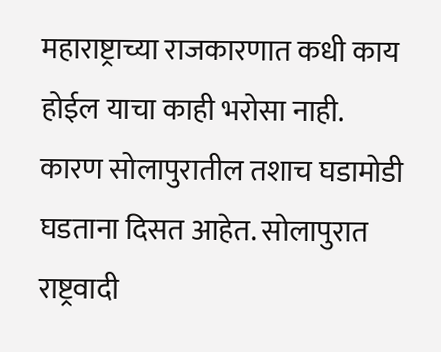महाराष्ट्राच्या राजकारणात कधी काय होईल याचा काही भरोसा नाही. कारण सोलापुरातील तशाच घडामोडी घडताना दिसत आहेत. सोलापुरात राष्ट्रवादी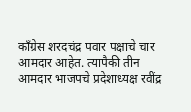काँग्रेस शरदचंद्र पवार पक्षाचे चार आमदार आहेत. त्यापैकी तीन आमदार भाजपचे प्रदेशाध्यक्ष रवींद्र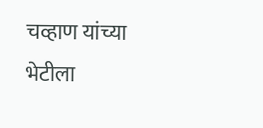चव्हाण यांच्या भेटीला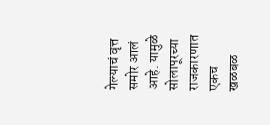गेल्याचं वृत्त समोर आलं आहे. यामुळे सोलापूरच्या राजकारणात एकच खळबळ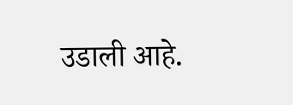उडाली आहे.